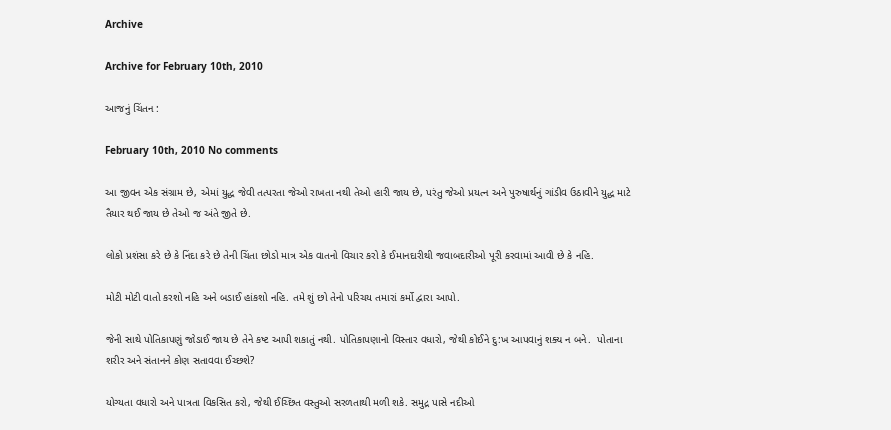Archive

Archive for February 10th, 2010

આજનું ચિંતન :

February 10th, 2010 No comments

આ જીવન એક સંગ્રામ છે, એમાં યુદ્ધ જેવી તત્પરતા જેઓ રાખતા નથી તેઓ હારી જાય છે, પરંતુ જેઓ પ્રયત્ન અને પુરુષાર્થનું ગાંડીવ ઉઠાવીને યુદ્ધ માટે તૈયાર થઈ જાય છે તેઓ જ અંતે જીતે છે.

લોકો પ્રશંસા કરે છે કે નિંદા કરે છે તેની ચિંતા છોડો માત્ર એક વાતનો વિચાર કરો કે ઈમાનદારીથી જવાબદારીઓ પૂરી કરવામાં આવી છે કે નહિ.

મોટી મોટી વાતો કરશો નહિ અને બડાઈ હાંકશો નહિ. તમે શું છો તેનો પરિચય તમારાં કર્મો દ્વારા આપો.

જેની સાથે પોતિકાપણું જોડાઈ જાય છે તેને કષ્ટ આપી શકાતું નથી. પોતિકાપણાનો વિસ્તાર વધારો, જેથી કોઈને દુ:ખ આપવાનું શક્ય ન બને.  પોતાના શરીર અને સંતાનને કોણ સતાવવા ઈચ્છશે?

યોગ્યતા વધારો અને પાત્રતા વિકસિત કરો, જેથી ઈચ્છિત વસ્તુઓ સરળતાથી મળી શકે. સમુદ્ર પાસે નદીઓ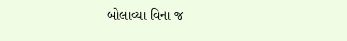બોલાવ્યા વિના જ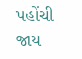પહોંચી જાય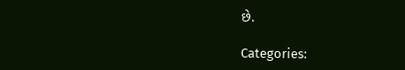છે.

Categories: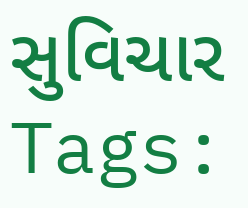સુવિચાર Tags: